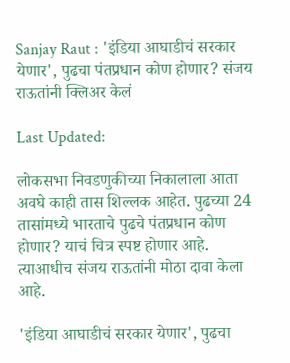Sanjay Raut : 'इंडिया आघाडीचं सरकार येणार', पुढचा पंतप्रधान कोण होणार? संजय राऊतांनी क्लिअर केलं

Last Updated:

लोकसभा निवडणुकीच्या निकालाला आता अवघे काही तास शिल्लक आहेत. पुढच्या 24 तासांमध्ये भारताचे पुढचे पंतप्रधान कोण होणार? याचं चित्र स्पष्ट होणार आहे. त्याआधीच संजय राऊतांनी मोठा दावा केला आहे.

'इंडिया आघाडीचं सरकार येणार', पुढचा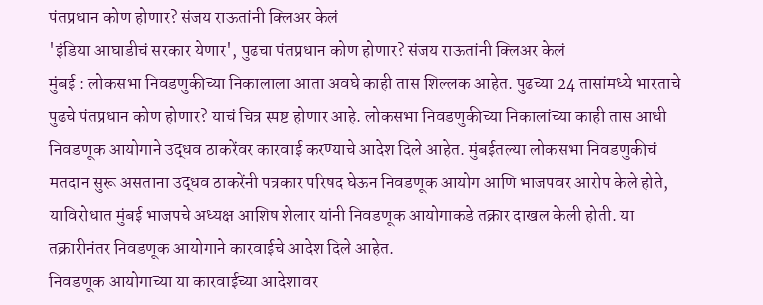पंतप्रधान कोण होणार? संजय राऊतांनी क्लिअर केलं
'इंडिया आघाडीचं सरकार येणार', पुढचा पंतप्रधान कोण होणार? संजय राऊतांनी क्लिअर केलं
मुंबई : लोकसभा निवडणुकीच्या निकालाला आता अवघे काही तास शिल्लक आहेत. पुढच्या 24 तासांमध्ये भारताचे पुढचे पंतप्रधान कोण होणार? याचं चित्र स्पष्ट होणार आहे. लोकसभा निवडणुकीच्या निकालांच्या काही तास आधी निवडणूक आयोगाने उद्धव ठाकरेंवर कारवाई करण्याचे आदेश दिले आहेत. मुंबईतल्या लोकसभा निवडणुकीचं मतदान सुरू असताना उद्धव ठाकरेंनी पत्रकार परिषद घेऊन निवडणूक आयोग आणि भाजपवर आरोप केले होते, याविरोधात मुंबई भाजपचे अध्यक्ष आशिष शेलार यांनी निवडणूक आयोगाकडे तक्रार दाखल केली होती. या तक्रारीनंतर निवडणूक आयोगाने कारवाईचे आदेश दिले आहेत.
निवडणूक आयोगाच्या या कारवाईच्या आदेशावर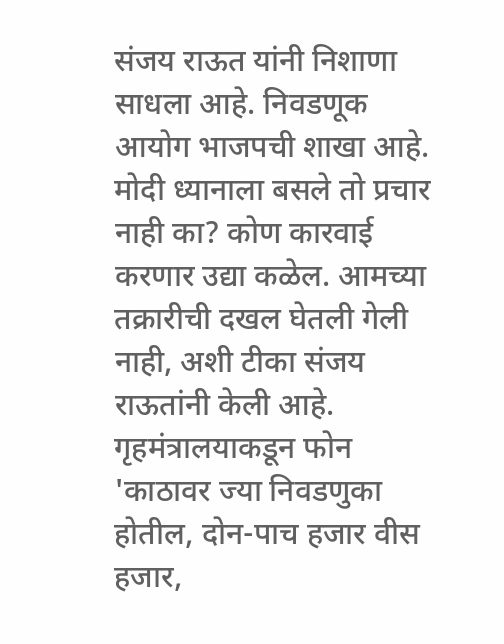संजय राऊत यांनी निशाणा साधला आहे. निवडणूक आयोग भाजपची शाखा आहे. मोदी ध्यानाला बसले तो प्रचार नाही का? कोण कारवाई करणार उद्या कळेल. आमच्या तक्रारीची दखल घेतली गेली नाही, अशी टीका संजय राऊतांनी केली आहे.
गृहमंत्रालयाकडून फोन
'काठावर ज्या निवडणुका होतील, दोन-पाच हजार वीस हजार,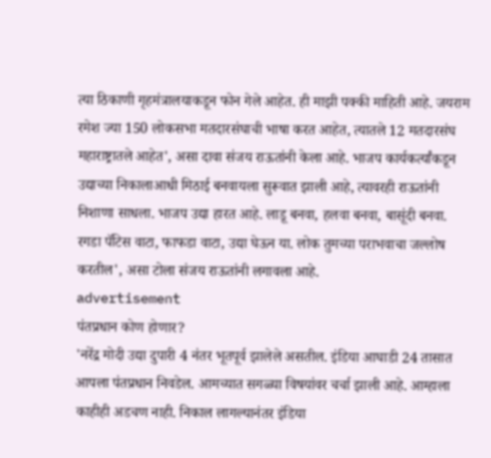त्या ठिकाणी गृहमंत्रालयाकडून फोन गेले आहेत. ही माझी पक्की माहिती आहे. जयराम रमेश ज्या 150 लोकसभा मतदारसंघाची भाषा करत आहेत, त्यातले 12 मतदारसंघ महाराष्ट्रातले आहेत', असा दावा संजय राऊतांनी केला आहे. भाजप कार्यकर्त्यांकडून उद्याच्या निकालाआधी मिठाई बनवायला सुरूवात झाली आहे, त्यावरही राऊतांनी निशाणा साधला. भाजप उद्या हारत आहे. लाडू बनवा, हलवा बनवा, बासूंदी बनवा. रगडा पॅटिस वाटा, फाफडा वाटा, उद्या घेऊन या. लोक तुमच्या पराभवाचा जल्लोष करतील', असा टोला संजय राऊतांनी लगावला आहे.
advertisement
पंतप्रधान कोण होणार?
'नरेंद्र मोदी उद्या दुपारी 4 नंतर भूतपूर्व झालेले असतील. इंडिया आघाडी 24 तासात आपला पंतप्रधान निवडेल. आमच्यात सगळ्या विषयांवर चर्चा झाली आहे. आम्हाला काहीही अडचण नाही. निकाल लागल्यानंतर इंडिया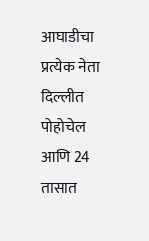आघाडीचा प्रत्येक नेता दिल्लीत पोहोचेल आणि 24 तासात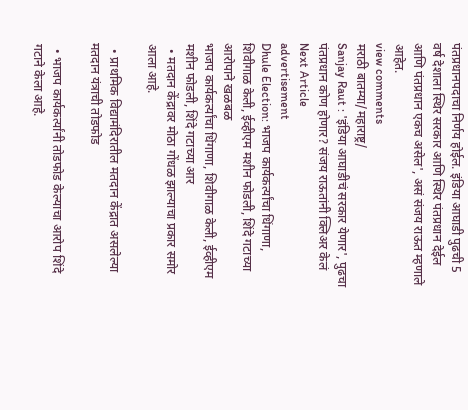पंतप्रधानपदाचा निर्णय होईल. इंडिया आघाडी पुढची 5 वर्ष देशाला स्थिर सरकार आणि स्थिर पंतप्रधान देईल आणि पंतप्रधान एकच असेल', असं संजय राऊत म्हणाले आहेत.
view comments
मराठी बातम्या/महाराष्ट्र/
Sanjay Raut : 'इंडिया आघाडीचं सरकार येणार', पुढचा पंतप्रधान कोण होणार? संजय राऊतांनी क्लिअर केलं
Next Article
advertisement
Dhule Election: भाजप कार्यकर्त्यांचा धिंगाणा, शिवीगाळ केली, ईव्हीएम मशीन फोडली, शिंदे गटाच्या आरोपाने खळबळ
भाजप कार्यकर्त्यांचा धिंगाणा, शिवीगाळ केली, ईव्हीएम मशीन फोडली, शिंदे गटाच्या आर
  • मतदान केंद्रावर मोठा गोंधळ झाल्याचा प्रकार समोर आला आहे.

  • प्राथमिक विद्यामंदिरातील मतदान केंद्रात असलेल्या मतदान यंत्राची तोडफोड

  • भाजप कार्यकर्त्यांनी तोडफोड केल्याचा आरोप शिंदे गटाने केला आहे.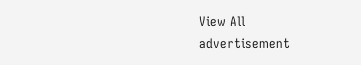View All
advertisement